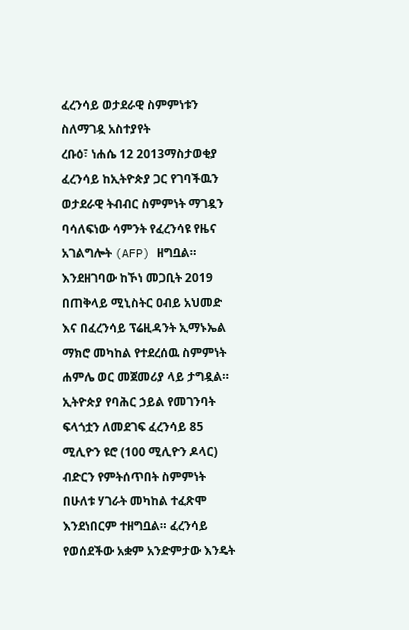ፈረንሳይ ወታደራዊ ስምምነቱን ስለማገዷ አስተያየት
ረቡዕ፣ ነሐሴ 12 2013ማስታወቂያ
ፈረንሳይ ከኢትዮጵያ ጋር የገባችዉን ወታደራዊ ትብብር ስምምነት ማገዷን ባሳለፍነው ሳምንት የፈረንሳዩ የዜና አገልግሎት (AFP) ዘግቧል። እንደዘገባው ከኾነ መጋቢት 2019 በጠቅላይ ሚኒስትር ዐብይ አህመድ እና በፈረንሳይ ፕሬዚዳንት ኢማኑኤል ማክሮ መካከል የተደረሰዉ ስምምነት ሐምሌ ወር መጀመሪያ ላይ ታግዷል። ኢትዮጵያ የባሕር ኃይል የመገንባት ፍላጎቷን ለመደገፍ ፈረንሳይ 85 ሚሊዮን ዩሮ (100 ሚሊዮን ዶላር) ብድርን የምትሰጥበት ስምምነት በሁለቱ ሃገራት መካከል ተፈጽሞ እንደነበርም ተዘግቧል። ፈረንሳይ የወሰደችው አቋም አንድምታው እንዴት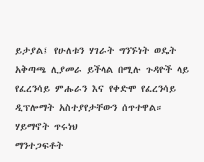ይታያል፤ የሁለቱን ሃገራት ግንኙነት ወዴት አቅጣጫ ሊያመራ ይችላል በሚሉ ጉዳዮች ላይ የፈረንሳይ ምሑራን እና የቀድሞ የፈረንሳይ ዲፕሎማት አስተያየታቸውን ሰጥተዋል።
ሃይማኖት ጥሩነህ
ማንተጋፍቶት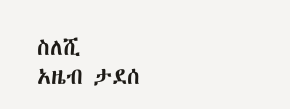ስለሺ
አዜብ ታደሰ